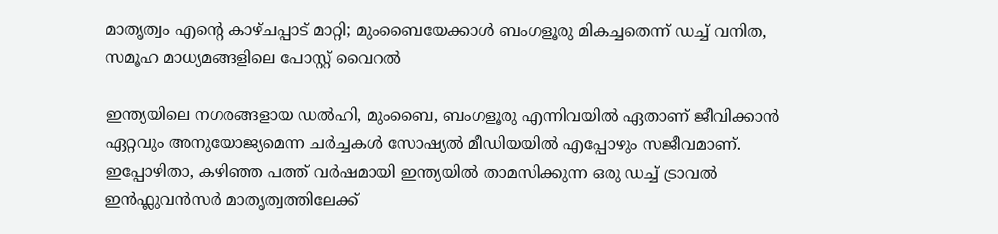മാതൃത്വം എന്‍റെ കാഴ്ചപ്പാട് മാറ്റി; മുംബൈയേക്കാൾ ബംഗളൂരു മികച്ചതെന്ന് ഡച്ച് വനിത, സമൂഹ മാധ്യമങ്ങളിലെ പോസ്റ്റ് വൈറൽ

ഇന്ത്യയിലെ നഗരങ്ങളായ ഡൽഹി, മുംബൈ, ബംഗളൂരു എന്നിവയിൽ ഏതാണ് ജീവിക്കാൻ ഏറ്റവും അനുയോജ്യമെന്ന ചർച്ചകൾ സോഷ്യൽ മീഡിയയിൽ എപ്പോഴും സജീവമാണ്. ഇപ്പോഴിതാ, കഴിഞ്ഞ പത്ത് വർഷമായി ഇന്ത്യയിൽ താമസിക്കുന്ന ഒരു ഡച്ച് ട്രാവൽ ഇൻഫ്ലുവൻസർ മാതൃത്വത്തിലേക്ക്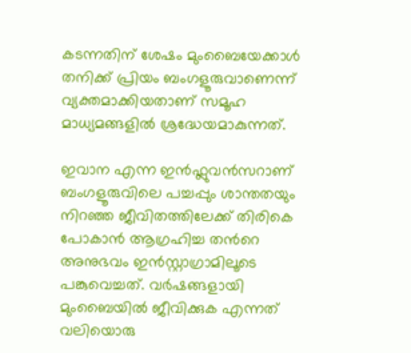കടന്നതിന് ശേഷം മുംബൈയേക്കാൾ തനിക്ക് പ്രിയം ബംഗളൂരുവാണെന്ന് വ്യക്തമാക്കിയതാണ് സമൂഹ മാധ്യമങ്ങളിൽ ശ്രദ്ധേയമാകുന്നത്.

ഇവാന എന്ന ഇൻഫ്ലുവൻസറാണ് ബംഗളൂരുവിലെ പച്ചപ്പും ശാന്തതയും നിറഞ്ഞ ജീവിതത്തിലേക്ക് തിരികെ പോകാൻ ആഗ്രഹിച്ച തന്‍റെ അനുഭവം ഇൻസ്റ്റാഗ്രാമിലൂടെ പങ്കുവെച്ചത്. വർഷങ്ങളായി മുംബൈയിൽ ജീവിക്കുക എന്നത് വലിയൊരു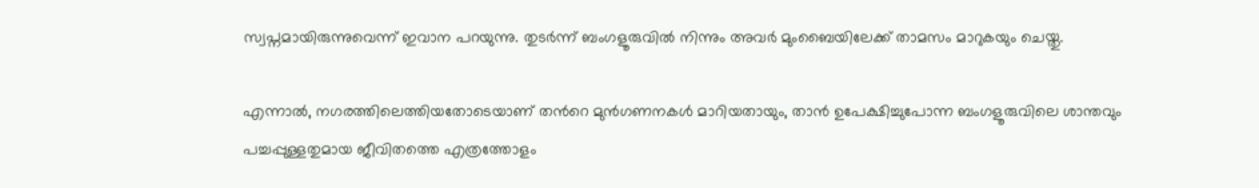സ്വപ്നമായിരുന്നുവെന്ന് ഇവാന പറയുന്നു. തുടർന്ന് ബംഗളൂരുവിൽ നിന്നും അവർ മുംബൈയിലേക്ക് താമസം മാറുകയും ചെയ്തു.

എന്നാൽ, നഗരത്തിലെത്തിയതോടെയാണ് തന്‍റെ മുൻഗണനകൾ മാറിയതായും, താൻ ഉപേക്ഷിച്ചുപോന്ന ബംഗളൂരുവിലെ ശാന്തവും പച്ചപ്പുള്ളതുമായ ജീവിതത്തെ എത്രത്തോളം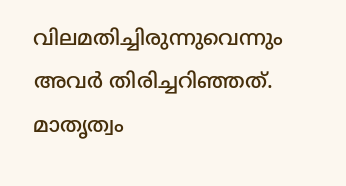വിലമതിച്ചിരുന്നുവെന്നും അവർ തിരിച്ചറിഞ്ഞത്. മാതൃത്വം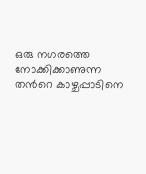ഒരു നഗരത്തെ നോക്കിക്കാണുന്ന തന്‍റെ കാഴ്ചപ്പാടിനെ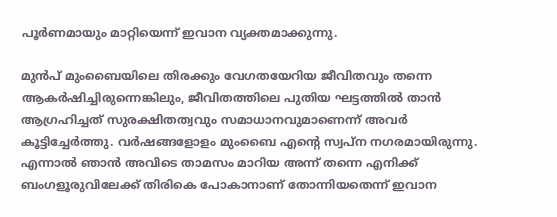പൂർണമായും മാറ്റിയെന്ന് ഇവാന വ്യക്തമാക്കുന്നു.

മുൻപ് മുംബൈയിലെ തിരക്കും വേഗതയേറിയ ജീവിതവും തന്നെ ആകർഷിച്ചിരുന്നെങ്കിലും, ജീവിതത്തിലെ പുതിയ ഘട്ടത്തിൽ താൻ ആഗ്രഹിച്ചത് സുരക്ഷിതത്വവും സമാധാനവുമാണെന്ന് അവർ കൂട്ടിച്ചേർത്തു. വർഷങ്ങളോളം മുംബൈ എന്‍റെ സ്വപ്ന നഗരമായിരുന്നു. എന്നാൽ ഞാൻ അവിടെ താമസം മാറിയ അന്ന് തന്നെ എനിക്ക് ബംഗളൂരുവിലേക്ക് തിരികെ പോകാനാണ് തോന്നിയതെന്ന് ഇവാന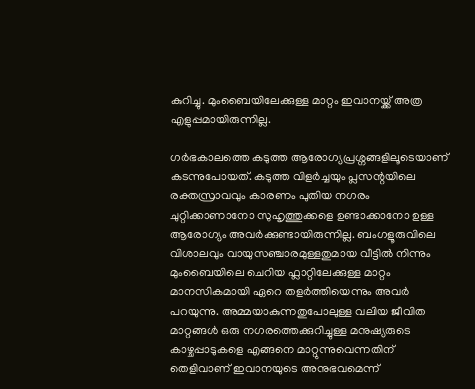കുറിച്ചു. മുംബൈയിലേക്കുള്ള മാറ്റം ഇവാനയ്ക്ക് അത്ര എളുപ്പമായിരുന്നില്ല.

ഗർഭകാലത്തെ കടുത്ത ആരോഗ്യപ്രശ്നങ്ങളിലൂടെയാണ് കടന്നുപോയത്. കടുത്ത വിളർച്ചയും പ്ലസന്റയിലെ രക്തസ്രാവവും കാരണം പുതിയ നഗരം ചുറ്റിക്കാണാനോ സുഹൃത്തുക്കളെ ഉണ്ടാക്കാനോ ഉള്ള ആരോഗ്യം അവർക്കുണ്ടായിരുന്നില്ല. ബംഗളൂരുവിലെ വിശാലവും വായുസഞ്ചാരമുള്ളതുമായ വീട്ടിൽ നിന്നും മുംബൈയിലെ ചെറിയ ഫ്ലാറ്റിലേക്കുള്ള മാറ്റം മാനസികമായി ഏറെ തളർത്തിയെന്നും അവർ പറയുന്നു. അമ്മയാകുന്നതുപോലുള്ള വലിയ ജീവിത മാറ്റങ്ങൾ ഒരു നഗരത്തെക്കുറിച്ചുള്ള മനുഷ്യരുടെ കാഴ്ചപ്പാടുകളെ എങ്ങനെ മാറ്റുന്നുവെന്നതിന് തെളിവാണ് ഇവാനയുടെ അനുഭവമെന്ന്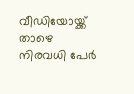വീഡിയോയ്ക്ക് താഴെ നിരവധി പേർ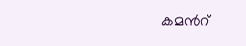കമന്‍റ്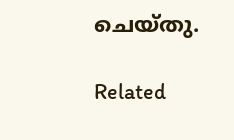ചെയ്തു.

Related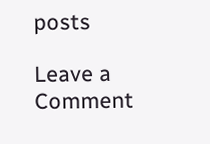posts

Leave a Comment